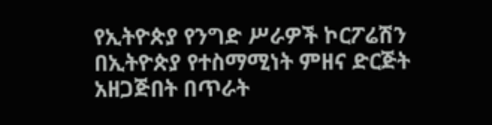የኢትዮጵያ የንግድ ሥራዎች ኮርፖሬሽን በኢትዮጵያ የተስማሚነት ምዘና ድርጅት አዘጋጅበት በጥራት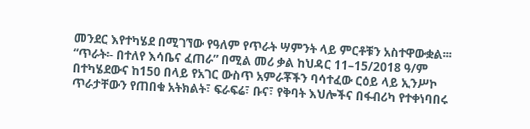መንደር እየተካሄደ በሚገኘው የዓለም የጥራት ሣምንት ላይ ምርቶቹን አስተዋውቋል፡፡፡
“ጥራት፡- በተለየ እሳቤና ፈጠራ” በሚል መሪ ቃል ከህዳር 11–15/2018 ዓ/ም በተካሄደውና ከ150 በላይ የአገር ውስጥ አምራቾችን ባሳተፈው ርዕይ ላይ ኢንሥኮ ጥራታቸውን የጠበቁ አትክልት፣ ፍራፍሬ፣ ቡና፣ የቅባት እህሎችና በፋብሪካ የተቀነባበሩ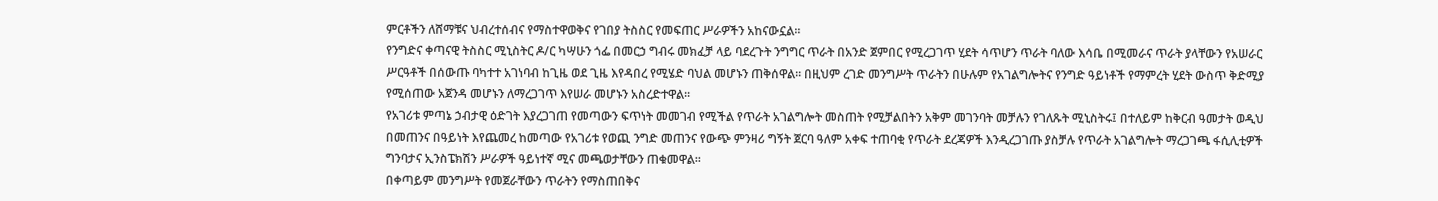ምርቶችን ለሸማቹና ህብረተሰብና የማስተዋወቅና የገበያ ትስስር የመፍጠር ሥራዎችን አከናውኗል፡፡
የንግድና ቀጣናዊ ትስስር ሚኒስትር ዶ/ር ካሣሁን ጎፌ በመርኃ ግብሩ መክፈቻ ላይ ባደረጉት ንግግር ጥራት በአንድ ጀምበር የሚረጋገጥ ሂደት ሳጥሆን ጥራት ባለው እሳቤ በሚመራና ጥራት ያላቸውን የአሠራር ሥርዓቶች በሰውጡ ባካተተ አገነባብ ከጊዜ ወደ ጊዜ እየዳበረ የሚሄድ ባህል መሆኑን ጠቅሰዋል፡፡ በዚህም ረገድ መንግሥት ጥራትን በሁሉም የአገልግሎትና የንግድ ዓይነቶች የማምረት ሂደት ውስጥ ቅድሚያ የሚሰጠው አጀንዳ መሆኑን ለማረጋገጥ እየሠራ መሆኑን አስረድተዋል፡፡
የአገሪቱ ምጣኔ ኃብታዊ ዕድገት እያረጋገጠ የመጣውን ፍጥነት መመገብ የሚችል የጥራት አገልግሎት መስጠት የሚቻልበትን አቅም መገንባት መቻሉን የገለጹት ሚኒስትሩ፤ በተለይም ከቅርብ ዓመታት ወዲህ በመጠንና በዓይነት እየጨመረ ከመጣው የአገሪቱ የወጪ ንግድ መጠንና የውጭ ምንዛሪ ግኝት ጀርባ ዓለም አቀፍ ተጠባቂ የጥራት ደረጃዎች እንዲረጋገጡ ያስቻሉ የጥራት አገልግሎት ማረጋገጫ ፋሲሊቲዎች ግንባታና ኢንስፔክሽን ሥራዎች ዓይነተኛ ሚና መጫወታቸውን ጠቁመዋል፡፡
በቀጣይም መንግሥት የመጀራቸውን ጥራትን የማስጠበቅና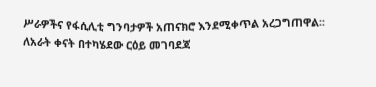ሥራዎችና የፋሲሊቲ ግንባታዎች አጠናክሮ እንደሚቀጥል አረጋግጠዋል፡፡
ለአራት ቀናት በተካሄደው ርዕይ መገባደጃ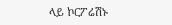ላይ ኮርፖሬሽኑ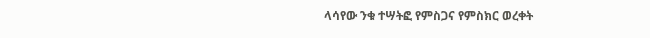ላሳየው ንቁ ተሣትፎ የምስጋና የምስክር ወረቀት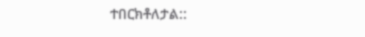ተበርክቶለታል::